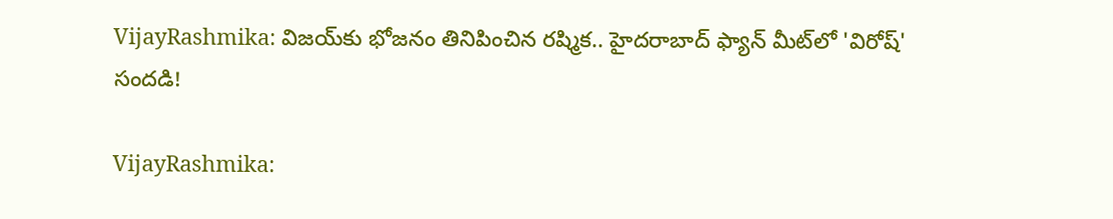VijayRashmika: విజయ్‌కు భోజనం తినిపించిన రష్మిక.. హైదరాబాద్ ఫ్యాన్ మీట్‌లో 'విరోష్' సందడి!

VijayRashmika: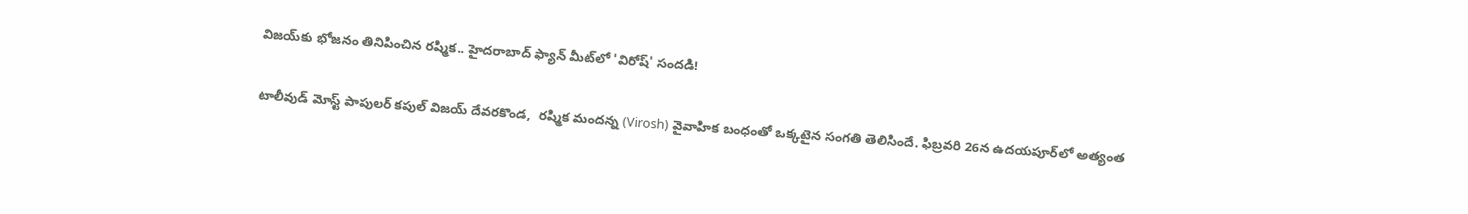విజయ్‌కు భోజనం తినిపించిన రష్మిక.. హైదరాబాద్ ఫ్యాన్ మీట్‌లో 'విరోష్' సందడి!

టాలీవుడ్ మోస్ట్ పాపులర్ కపుల్ విజయ్ దేవరకొండ,  రష్మిక మందన్న (Virosh) వైవాహిక బంధంతో ఒక్కటైన సంగతి తెలిసిందే. ఫిబ్రవరి 26న ఉదయపూర్‌లో అత్యంత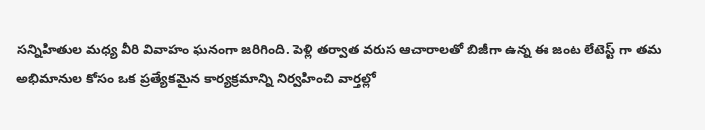సన్నిహితుల మధ్య వీరి వివాహం ఘనంగా జరిగింది. పెళ్లి తర్వాత వరుస ఆచారాలతో బిజీగా ఉన్న ఈ జంట లేటెస్ట్ గా తమ అభిమానుల కోసం ఒక ప్రత్యేకమైన కార్యక్రమాన్ని నిర్వహించి వార్తల్లో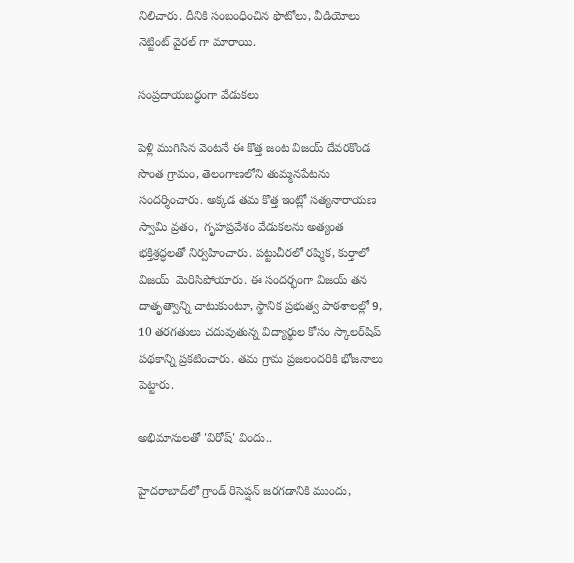నిలిచారు. దీనికి సంబంధించిన ఫొటోలు, వీడియోలు నెట్టింట్ వైరల్ గా మారాయి.

సంప్రదాయబద్ధంగా వేడుకలు

పెళ్లి ముగిసిన వెంటనే ఈ కొత్త జంట విజయ్ దేవరకొండ సొంత గ్రామం, తెలంగాణలోని తుమ్మనపేటను సందర్శించారు. అక్కడ తమ కొత్త ఇంట్లో సత్యనారాయణ స్వామి వ్రతం,  గృహప్రవేశం వేడుకలను అత్యంత భక్తిశ్రద్ధలతో నిర్వహించారు. పట్టుచీరలో రష్మిక, కుర్తాలో విజయ్  మెరిసిపోయారు. ఈ సందర్భంగా విజయ్ తన దాతృత్వాన్ని చాటుకుంటూ, స్థానిక ప్రభుత్వ పాఠశాలల్లో 9, 10 తరగతులు చదువుతున్న విద్యార్థుల కోసం స్కాలర్‌షిప్ పథకాన్ని ప్రకటించారు. తమ గ్రామ ప్రజలందరికి భోజనాలు పెట్టారు.

అభిమానులతో 'విరోష్' విందు..

హైదరాబాద్‌లో గ్రాండ్ రిసెప్షన్ జరగడానికి ముందు,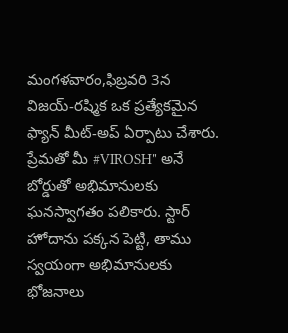మంగళవారం,ఫిబ్రవరి 3న విజయ్-రష్మిక ఒక ప్రత్యేకమైన ఫ్యాన్ మీట్-అప్ ఏర్పాటు చేశారు.  ప్రేమతో మీ #VIROSH" అనే బోర్డుతో అభిమానులకు ఘనస్వాగతం పలికారు. స్టార్ హోదాను పక్కన పెట్టి, తాము స్వయంగా అభిమానులకు భోజనాలు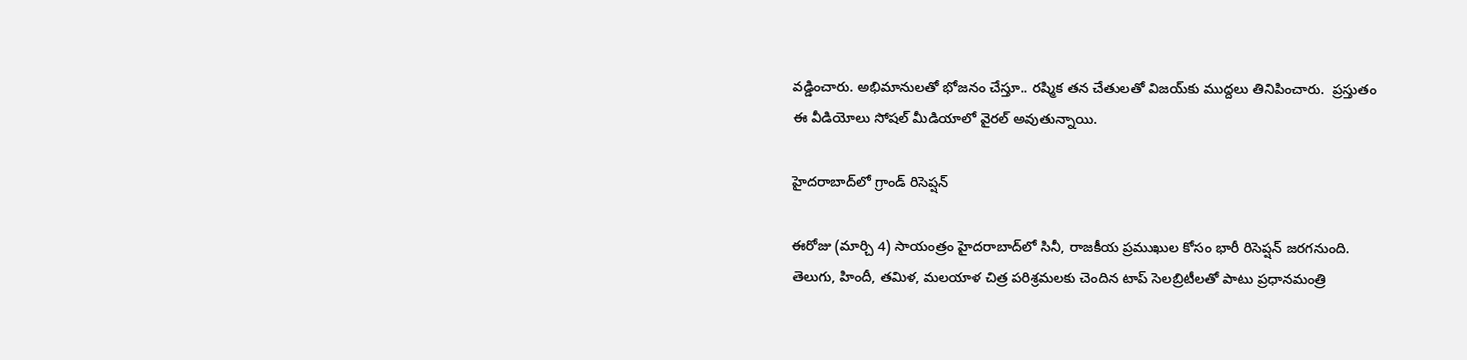వడ్డించారు. అభిమానులతో భోజనం చేస్తూ.. రష్మిక తన చేతులతో విజయ్‌కు ముద్దలు తినిపించారు.  ప్రస్తుతం ఈ వీడియోలు సోషల్ మీడియాలో వైరల్ అవుతున్నాయి.

హైదరాబాద్‌లో గ్రాండ్ రిసెప్షన్

ఈరోజు (మార్చి 4) సాయంత్రం హైదరాబాద్‌లో సినీ, రాజకీయ ప్రముఖుల కోసం భారీ రిసెప్షన్ జరగనుంది. తెలుగు, హిందీ, తమిళ, మలయాళ చిత్ర పరిశ్రమలకు చెందిన టాప్ సెలబ్రిటీలతో పాటు ప్రధానమంత్రి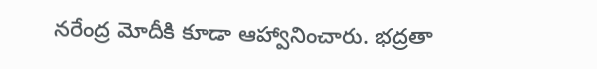నరేంద్ర మోదీకి కూడా ఆహ్వానించారు. భద్రతా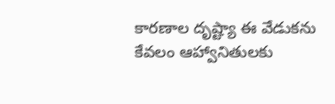కారణాల దృష్ట్యా ఈ వేడుకను కేవలం ఆహ్వానితులకు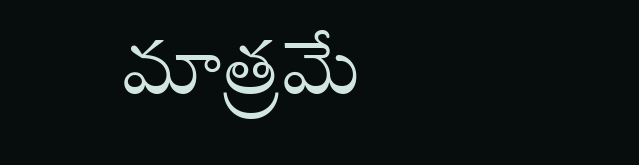మాత్రమే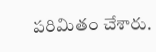పరిమితం చేశారు.